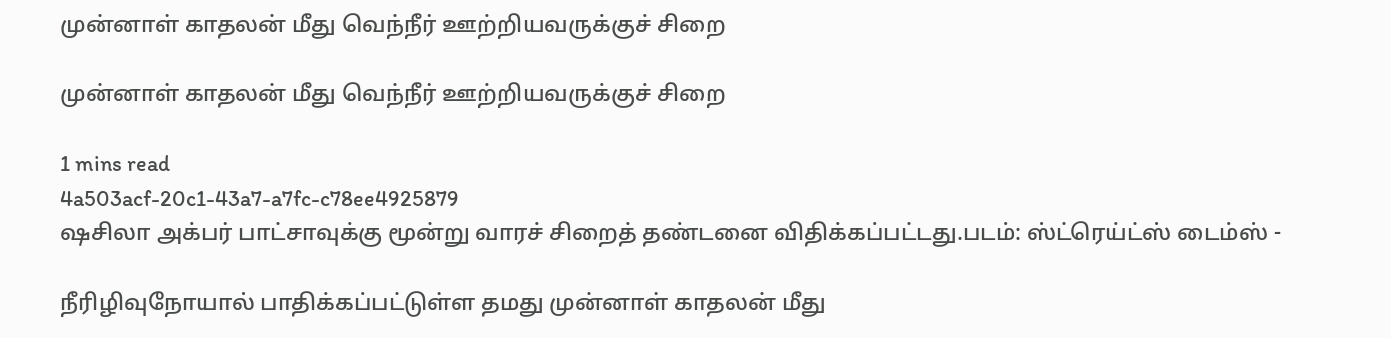முன்னாள் காதலன் மீது வெந்நீர் ஊற்றியவருக்குச் சிறை

முன்னாள் காதலன் மீது வெந்நீர் ஊற்றியவருக்குச் சிறை

1 mins read
4a503acf-20c1-43a7-a7fc-c78ee4925879
ஷசிலா அக்பர் பாட்சாவுக்கு மூன்று வாரச் சிறைத் தண்டனை விதிக்கப்பட்டது.படம்: ஸ்ட்ரெய்ட்ஸ் டைம்ஸ் -

நீரிழிவுநோயால் பாதிக்கப்பட்டுள்ள தமது முன்னாள் காதலன் மீது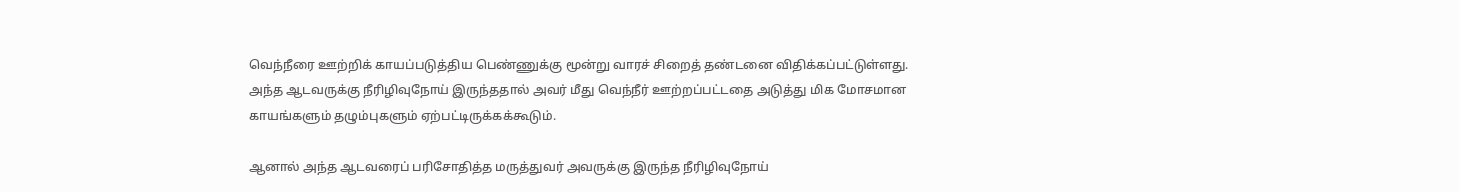வெந்நீரை ஊற்றிக் காயப்படுத்திய பெண்ணுக்கு மூன்று வாரச் சிறைத் தண்டனை விதிக்கப்பட்டுள்ளது. அந்த ஆடவருக்கு நீரிழிவுநோய் இருந்ததால் அவர் மீது வெந்நீர் ஊற்றப்பட்டதை அடுத்து மிக மோசமான காயங்களும் தழும்புகளும் ஏற்பட்டிருக்கக்கூடும்.

ஆனால் அந்த ஆடவரைப் பரிசோதித்த மருத்துவர் அவருக்கு இருந்த நீரிழிவுநோய்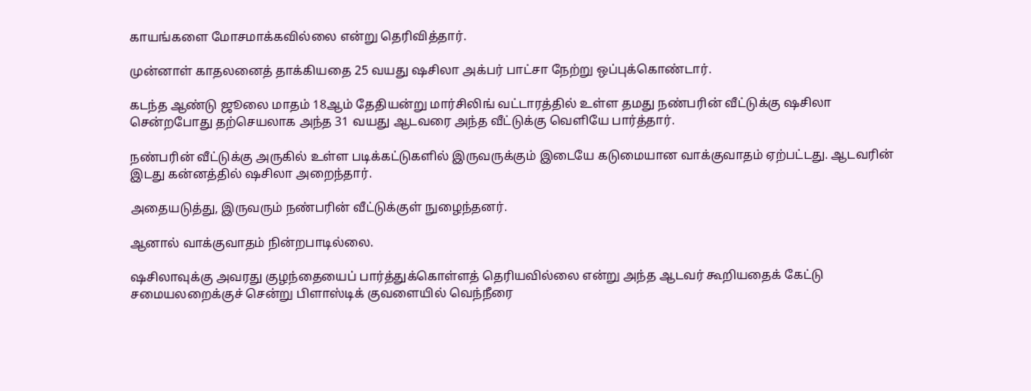காயங்களை மோசமாக்கவில்லை என்று தெரிவித்தார்.

முன்னாள் காதலனைத் தாக்கியதை 25 வயது ஷசிலா அக்பர் பாட்சா நேற்று ஒப்புக்கொண்டார்.

கடந்த ஆண்டு ஜூலை மாதம் 18ஆம் தேதியன்று மார்சிலிங் வட்டாரத்தில் உள்ள தமது நண்பரின் வீட்டுக்கு ஷசிலா சென்றபோது தற்செயலாக அந்த 31 வயது ஆடவரை அந்த வீட்டுக்கு வெளியே பார்த்தார்.

நண்பரின் வீட்டுக்கு அருகில் உள்ள படிக்கட்டுகளில் இருவருக்கும் இடையே கடுமையான வாக்குவாதம் ஏற்பட்டது. ஆடவரின் இடது கன்னத்தில் ஷசிலா அறைந்தார்.

அதையடுத்து, இருவரும் நண்பரின் வீட்டுக்குள் நுழைந்தனர்.

ஆனால் வாக்குவாதம் நின்றபாடில்லை.

ஷசிலாவுக்கு அவரது குழந்தையைப் பார்த்துக்கொள்ளத் தெரியவில்லை என்று அந்த ஆடவர் கூறியதைக் கேட்டு சமையலறைக்குச் சென்று பிளாஸ்டிக் குவளையில் வெந்நீரை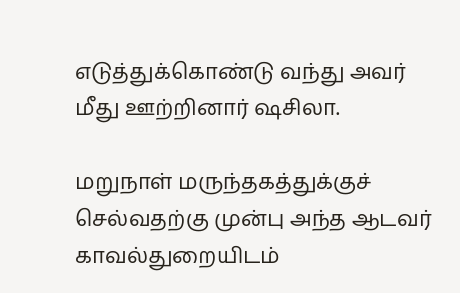எடுத்துக்கொண்டு வந்து அவர் மீது ஊற்றினார் ஷசிலா.

மறுநாள் மருந்தகத்துக்குச் செல்வதற்கு முன்பு அந்த ஆடவர் காவல்துறையிடம்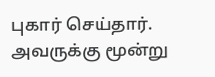புகார் செய்தார். அவருக்கு மூன்று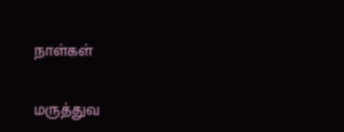நாள்கள்

மருத்துவ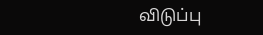விடுப்பு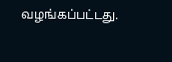வழங்கப்பட்டது.